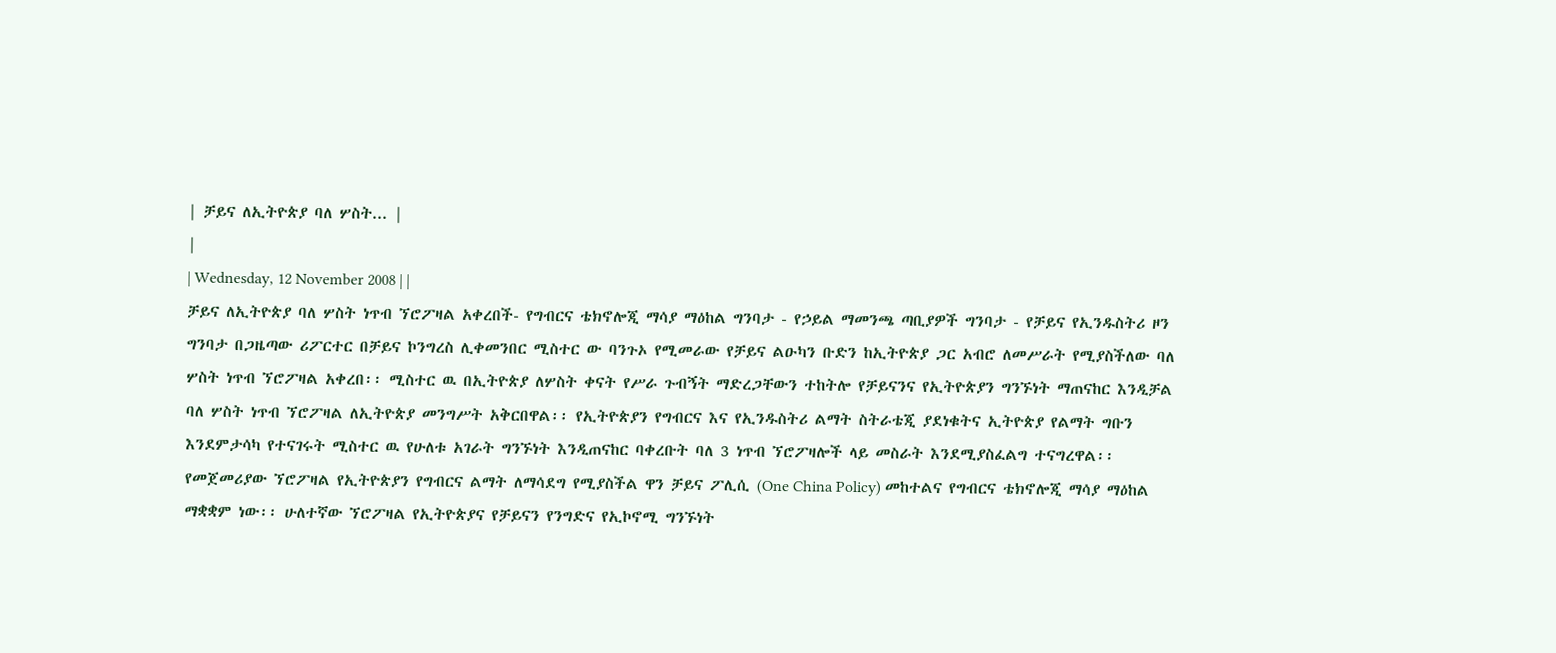| ቻይና ለኢትዮጵያ ባለ ሦስት... |
|
| Wednesday, 12 November 2008 | |
ቻይና ለኢትዮጵያ ባለ ሦስት ነጥብ ኘሮፖዛል አቀረበች- የግብርና ቴክኖሎጂ ማሳያ ማዕከል ግንባታ - የኃይል ማመንጫ ጣቢያዎች ግንባታ - የቻይና የኢንዱስትሪ ዞን ግንባታ በጋዜጣው ሪፖርተር በቻይና ኮንግረስ ሊቀመንበር ሚስተር ው ባንጉኦ የሚመራው የቻይና ልዑካን ቡድን ከኢትዮጵያ ጋር አብሮ ለመሥራት የሚያስችለው ባለ ሦስት ነጥብ ኘሮፖዛል አቀረበ፡፡ ሚስተር ዉ በኢትዮጵያ ለሦስት ቀናት የሥራ ጉብኝት ማድረጋቸውን ተከትሎ የቻይናንና የኢትዮጵያን ግንኙነት ማጠናከር እንዲቻል ባለ ሦስት ነጥብ ኘሮፖዛል ለኢትዮጵያ መንግሥት አቅርበዋል፡፡ የኢትዮጵያን የግብርና እና የኢንዱስትሪ ልማት ስትራቴጂ ያደነቁትና ኢትዮጵያ የልማት ግቡን እንደምታሳካ የተናገሩት ሚስተር ዉ የሁለቱ አገራት ግንኙነት እንዲጠናከር ባቀረቡት ባለ 3 ነጥብ ኘሮፖዛሎች ላይ መስራት እንደሚያስፈልግ ተናግረዋል፡፡ የመጀመሪያው ኘሮፖዛል የኢትዮጵያን የግብርና ልማት ለማሳደግ የሚያስችል ዋን ቻይና ፖሊሲ (One China Policy) መከተልና የግብርና ቴክኖሎጂ ማሳያ ማዕከል ማቋቋም ነው፡፡ ሁለተኛው ኘሮፖዛል የኢትዮጵያና የቻይናን የንግድና የኢኮኖሚ ግንኙነት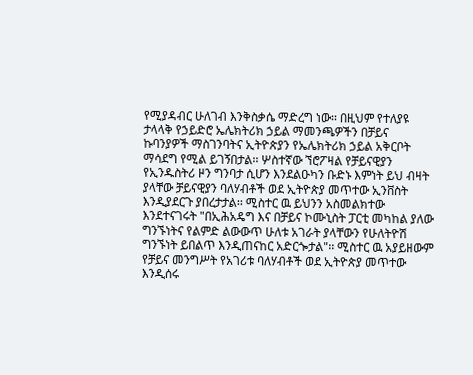የሚያዳብር ሁለገብ እንቅስቃሴ ማድረግ ነው፡፡ በዚህም የተለያዩ ታላላቅ የኃይድሮ ኤሌክትሪክ ኃይል ማመንጫዎችን በቻይና ኩባንያዎች ማስገንባትና ኢትዮጵያን የኤሌክትሪክ ኃይል አቅርቦት ማሳደግ የሚል ይገኝበታል፡፡ ሦስተኛው ኘሮፖዛል የቻይናዊያን የኢንዱስትሪ ዞን ግንባታ ሲሆን እንደልዑካን ቡድኑ እምነት ይህ ብዛት ያላቸው ቻይናዊያን ባለሃብቶች ወደ ኢትዮጵያ መጥተው ኢንቨስት እንዲያደርጉ ያበረታታል፡፡ ሚስተር ዉ ይህንን አስመልክተው እንደተናገሩት "በኢሕአዴግ እና በቻይና ኮሙኒስት ፓርቲ መካከል ያለው ግንኙነትና የልምድ ልውውጥ ሁለቱ አገራት ያላቸውን የሁለትዮሽ ግንኙነት ይበልጥ እንዲጠናከር አድርጐታል"፡፡ ሚስተር ዉ አያይዘውም የቻይና መንግሥት የአገሪቱ ባለሃብቶች ወደ ኢትዮጵያ መጥተው እንዲሰሩ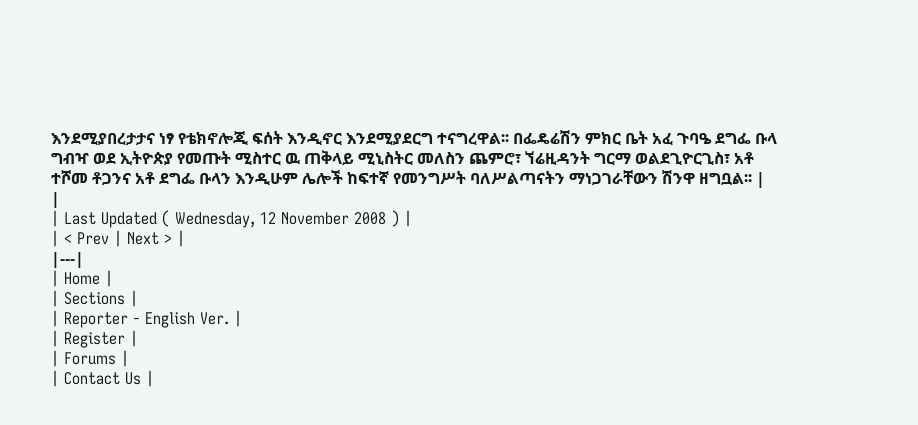እንደሚያበረታታና ነፃ የቴክኖሎጂ ፍሰት እንዲኖር እንደሚያደርግ ተናግረዋል፡፡ በፌዴሬሽን ምክር ቤት አፈ ጉባዔ ደግፌ ቡላ ግብዣ ወደ ኢትዮጵያ የመጡት ሚስተር ዉ ጠቅላይ ሚኒስትር መለስን ጨምሮ፣ ኘሬዚዳንት ግርማ ወልደጊዮርጊስ፣ አቶ ተሾመ ቶጋንና አቶ ደግፌ ቡላን እንዲሁም ሌሎች ከፍተኛ የመንግሥት ባለሥልጣናትን ማነጋገራቸውን ሽንዋ ዘግቧል፡፡ |
|
| Last Updated ( Wednesday, 12 November 2008 ) |
| < Prev | Next > |
|---|
| Home |
| Sections |
| Reporter - English Ver. |
| Register |
| Forums |
| Contact Us |